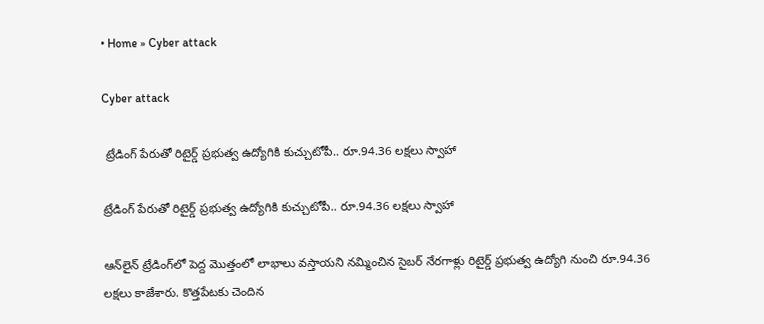• Home » Cyber attack

Cyber attack

 ట్రేడింగ్‌ పేరుతో రిటైర్డ్‌ ప్రభుత్వ ఉద్యోగికి కుచ్చుటోపీ.. రూ.94.36 లక్షలు స్వాహా

ట్రేడింగ్‌ పేరుతో రిటైర్డ్‌ ప్రభుత్వ ఉద్యోగికి కుచ్చుటోపీ.. రూ.94.36 లక్షలు స్వాహా

ఆన్‌లైన్‌ ట్రేడింగ్‌లో పెద్ద మొత్తంలో లాభాలు వస్తాయని నమ్మించిన సైబర్‌ నేరగాళ్లు రిటైర్డ్‌ ప్రభుత్వ ఉద్యోగి నుంచి రూ.94.36 లక్షలు కాజేశారు. కొత్తపేటకు చెందిన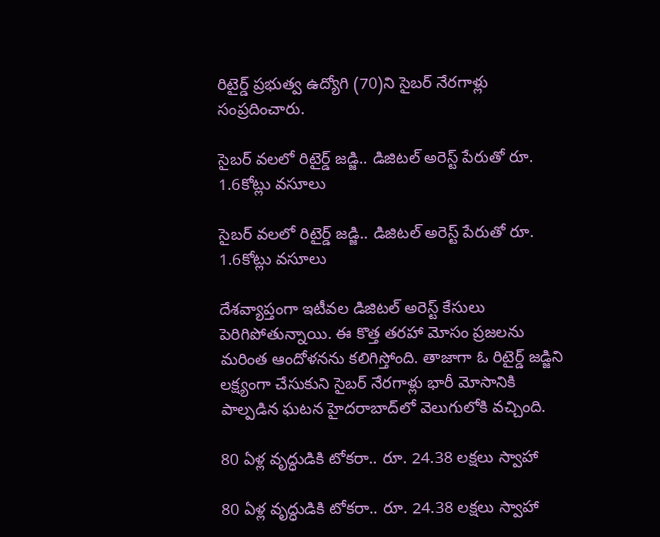రిటైర్డ్‌ ప్రభుత్వ ఉద్యోగి (70)ని సైబర్‌ నేరగాళ్లు సంప్రదించారు.

సైబర్ వలలో రిటైర్డ్ జడ్జి.. డిజిటల్ అరెస్ట్ పేరుతో రూ. 1.6కోట్లు వసూలు

సైబర్ వలలో రిటైర్డ్ జడ్జి.. డిజిటల్ అరెస్ట్ పేరుతో రూ. 1.6కోట్లు వసూలు

దేశవ్యాప్తంగా ఇటీవల డిజిటల్ అరెస్ట్ కేసులు పెరిగిపోతున్నాయి. ఈ కొత్త తరహా మోసం ప్రజలను మరింత ఆందోళనను కలిగిస్తోంది. తాజాగా ఓ రిటైర్డ్ జడ్జిని లక్ష్యంగా చేసుకుని సైబర్ నేరగాళ్లు భారీ మోసానికి పాల్పడిన ఘటన హైదరాబాద్‌లో వెలుగులోకి వచ్చింది.

80 ఏళ్ల వృద్ధుడికి టోకరా.. రూ. 24.38 లక్షలు స్వాహా

80 ఏళ్ల వృద్ధుడికి టోకరా.. రూ. 24.38 లక్షలు స్వాహా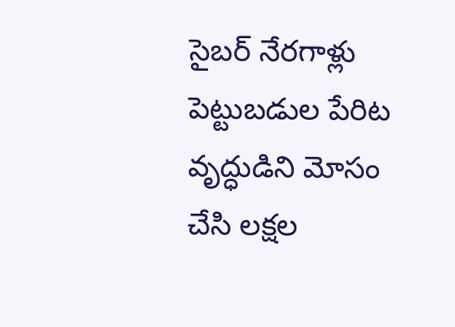సైబర్‌ నేరగాళ్లు పెట్టుబడుల పేరిట వృద్ధుడిని మోసం చేసి లక్షల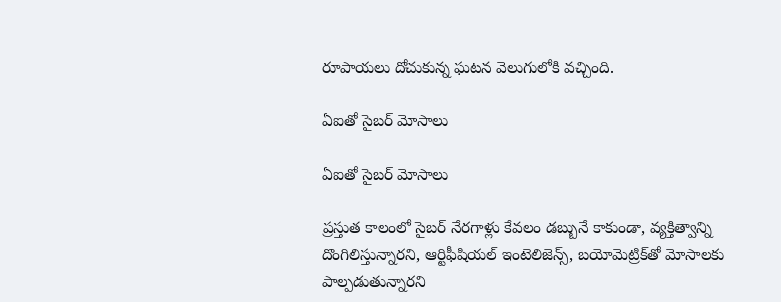రూపాయలు దోచుకున్న ఘటన వెలుగులోకి వచ్చింది.

ఏఐతో సైబర్‌ మోసాలు

ఏఐతో సైబర్‌ మోసాలు

ప్రస్తుత కాలంలో సైబర్‌ నేరగాళ్లు కేవలం డబ్బునే కాకుండా, వ్యక్తిత్వాన్ని దొంగిలిస్తున్నారని, ఆర్టిఫీషియల్‌ ఇంటెలిజెన్స్‌, బయోమెట్రిక్‌తో మోసాలకు పాల్పడుతున్నారని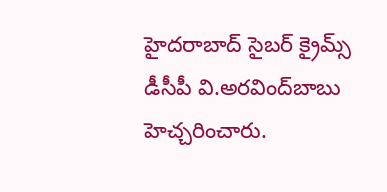హైదరాబాద్‌ సైబర్‌ క్రైమ్స్‌ డీసీపీ వి.అరవింద్‌బాబు హెచ్చరించారు.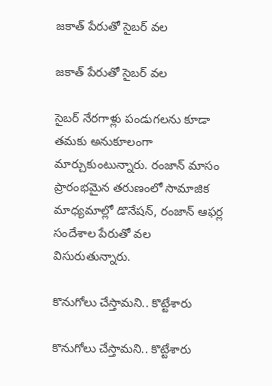జకాత్‌ పేరుతో సైబర్‌ వల

జకాత్‌ పేరుతో సైబర్‌ వల

సైబర్‌ నేరగాళ్లు పండుగలను కూడా తమకు అనుకూలంగా మార్చుకుంటున్నారు. రంజాన్‌ మాసం ప్రారంభమైన తరుణంలో సామాజిక మాధ్యమాల్లో డొనేషన్‌, రంజాన్‌ ఆఫర్ల సందేశాల పేరుతో వల విసురుతున్నారు.

కొనుగోలు చేస్తామని.. కొట్టేశారు

కొనుగోలు చేస్తామని.. కొట్టేశారు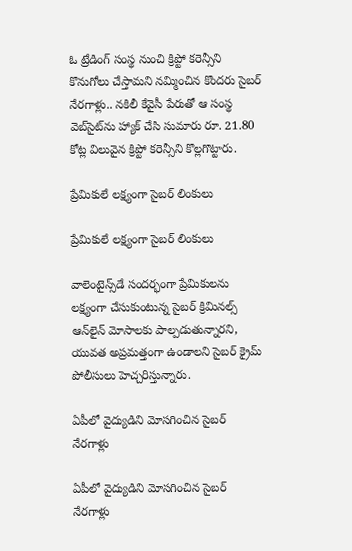ఓ ట్రేడింగ్‌ సంస్థ నుంచి క్రిప్టో కరెన్సీని కొనుగోలు చేస్తామని నమ్మించిన కొందరు సైబర్‌ నేరగాళ్లు.. నకిలీ కేవైసీ పేరుతో ఆ సంస్థ వెబ్‌సైట్‌ను హ్యాక్‌ చేసి సుమారు రూ. 21.80 కోట్ల విలువైన క్రిప్టో కరెన్సీని కొల్లగొట్టారు.

ప్రేమికులే లక్ష్యంగా సైబర్‌ లింకులు

ప్రేమికులే లక్ష్యంగా సైబర్‌ లింకులు

వాలెంటైన్స్‌డే సందర్భంగా ప్రేమికులను లక్ష్యంగా చేసుకుంటున్న సైబర్‌ క్రిమినల్స్‌ ఆన్‌లైన్‌ మోసాలకు పాల్పడుతున్నారని, యువత అప్రమత్తంగా ఉండాలని సైబర్‌ క్రైమ్‌ పోలీసులు హెచ్చరిస్తున్నారు.

ఏపీలో వైద్యుడిని మోసగించిన సైబర్ నేరగాళ్లు

ఏపీలో వైద్యుడిని మోసగించిన సైబర్ నేరగాళ్లు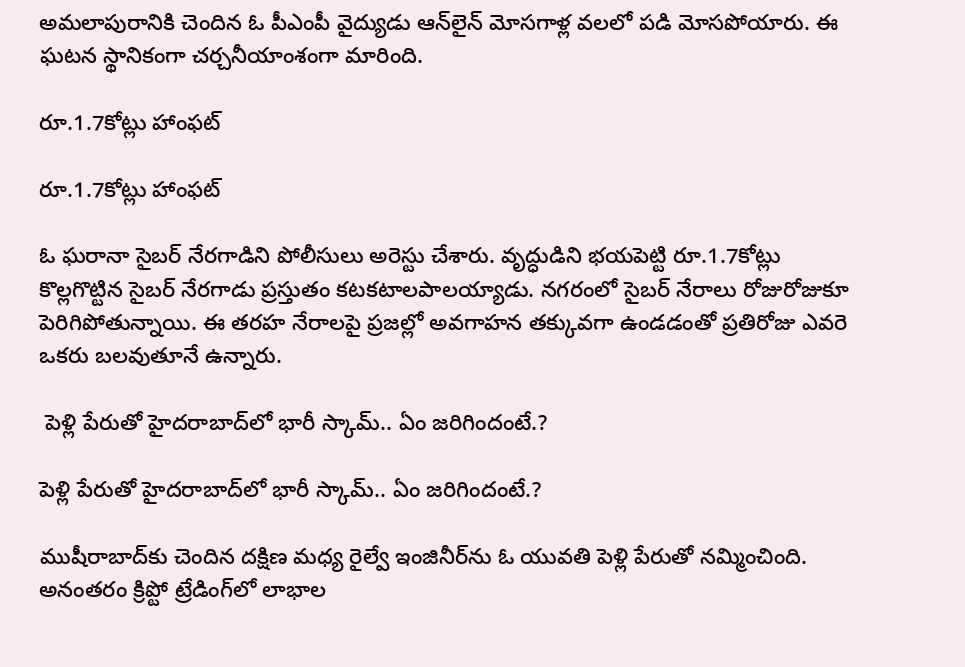అమలాపురానికి చెందిన ఓ పీఎంపీ వైద్యుడు ఆన్‌లైన్ మోసగాళ్ల వలలో పడి మోసపోయారు. ఈ ఘటన స్థానికంగా చర్చనీయాంశంగా మారింది.

రూ.1.7కోట్లు హాంఫట్‌

రూ.1.7కోట్లు హాంఫట్‌

ఓ ఘరానా సైబర్ నేరగాడిని పోలీసులు అరెస్టు చేశారు. వృద్ధుడిని భయపెట్టి రూ.1.7కోట్లు కొల్లగొట్టిన సైబర్ నేరగాడు ప్రస్తుతం కటకటాలపాలయ్యాడు. నగరంలో సైబర్ నేరాలు రోజురోజుకూ పెరిగిపోతున్నాయి. ఈ తరహ నేరాలపై ప్రజల్లో అవగాహన తక్కువగా ఉండడంతో ప్రతిరోజు ఎవరె ఒకరు బలవుతూనే ఉన్నారు.

 పెళ్లి పేరుతో హైదరాబాద్‌లో భారీ స్కామ్.. ఏం జరిగిందంటే.?

పెళ్లి పేరుతో హైదరాబాద్‌లో భారీ స్కామ్.. ఏం జరిగిందంటే.?

ముషీరాబాద్‌కు చెందిన దక్షిణ మధ్య రైల్వే ఇంజినీర్‌ను ఓ యువతి పెళ్లి పేరుతో నమ్మించింది. అనంతరం క్రిప్టో ట్రేడింగ్‌లో లాభాల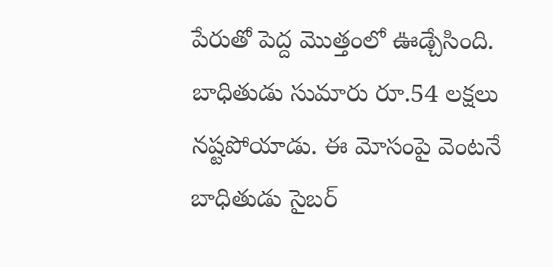పేరుతో పెద్ద మొత్తంలో ఊడ్చేసింది. బాధితుడు సుమారు రూ.54 లక్షలు నష్టపోయాడు. ఈ మోసంపై వెంటనే బాధితుడు సైబర్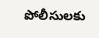పోలీసులకు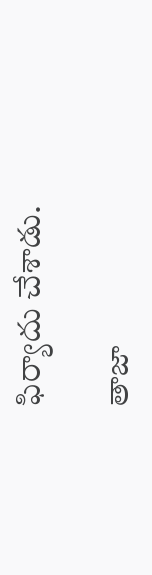ఫిర్యాదు చేశాడు.

తాజా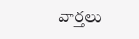వార్తలు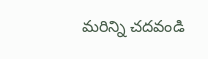మరిన్ని చదవండి